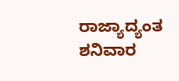ರಾಜ್ಯಾದ್ಯಂತ ಶನಿವಾರ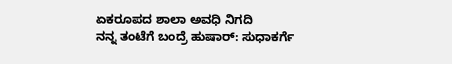ಏಕರೂಪದ ಶಾಲಾ ಅವಧಿ ನಿಗದಿ
ನನ್ನ ತಂಟೆಗೆ ಬಂದ್ರೆ ಹುಷಾರ್: ಸುಧಾಕರ್ಗೆ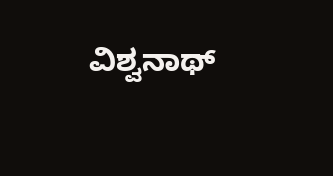ವಿಶ್ವನಾಥ್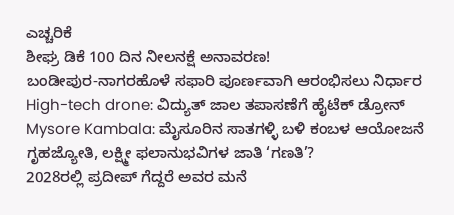ಎಚ್ಚರಿಕೆ
ಶೀಘ್ರ ಡಿಕೆ 100 ದಿನ ನೀಲನಕ್ಷೆ ಅನಾವರಣ!
ಬಂಡೀಪುರ-ನಾಗರಹೊಳೆ ಸಫಾರಿ ಪೂರ್ಣವಾಗಿ ಆರಂಭಿಸಲು ನಿರ್ಧಾರ
High-tech drone: ವಿದ್ಯುತ್ ಜಾಲ ತಪಾಸಣೆಗೆ ಹೈಟೆಕ್ ಡ್ರೋನ್
Mysore Kambala: ಮೈಸೂರಿನ ಸಾತಗಳ್ಳಿ ಬಳಿ ಕಂಬಳ ಆಯೋಜನೆ
ಗೃಹಜ್ಯೋತಿ, ಲಕ್ಷ್ಮೀ ಫಲಾನುಭವಿಗಳ ಜಾತಿ ‘ಗಣತಿ’?
2028ರಲ್ಲಿ ಪ್ರದೀಪ್ ಗೆದ್ದರೆ ಅವರ ಮನೆ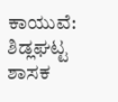ಕಾಯುವೆ: ಶಿಡ್ಲಘಟ್ಟ ಶಾಸಕ